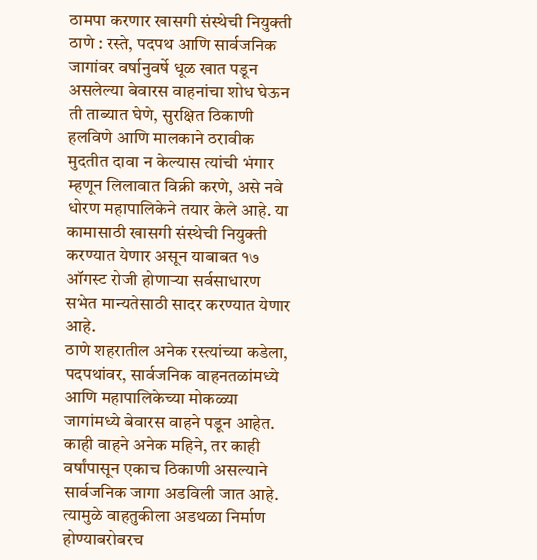ठामपा करणार खासगी संस्थेची नियुक्ती
ठाणे : रस्ते, पदपथ आणि सार्वजनिक जागांवर वर्षानुवर्षे धूळ खात पडून असलेल्या बेवारस वाहनांचा शोध घेऊन ती ताब्यात घेणे, सुरक्षित ठिकाणी हलविणे आणि मालकाने ठरावीक मुदतीत दावा न केल्यास त्यांची भंगार म्हणून लिलावात विक्री करणे, असे नवे धोरण महापालिकेने तयार केले आहे. या कामासाठी खासगी संस्थेची नियुक्ती करण्यात येणार असून याबाबत १७ ऑगस्ट रोजी होणाऱ्या सर्वसाधारण सभेत मान्यतेसाठी सादर करण्यात येणार आहे.
ठाणे शहरातील अनेक रस्त्यांच्या कडेला, पदपथांवर, सार्वजनिक वाहनतळांमध्ये आणि महापालिकेच्या मोकळ्या जागांमध्ये बेवारस वाहने पडून आहेत. काही वाहने अनेक महिने, तर काही वर्षांपासून एकाच ठिकाणी असल्याने सार्वजनिक जागा अडविली जात आहे. त्यामुळे वाहतुकीला अडथळा निर्माण होण्याबरोबरच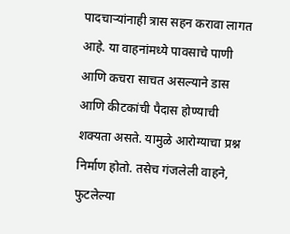पादचाऱ्यांनाही त्रास सहन करावा लागत आहे. या वाहनांमध्ये पावसाचे पाणी आणि कचरा साचत असल्याने डास आणि कीटकांची पैदास होण्याची शक्यता असते. यामुळे आरोग्याचा प्रश्न निर्माण होतो. तसेच गंजलेली वाहने, फुटलेल्या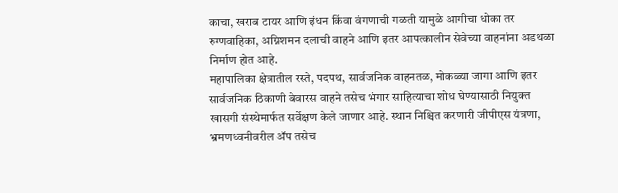काचा, खराब टायर आणि इंधन किंवा वंगणाची गळती यामुळे आगीचा धोका तर रुग्णवाहिका, अग्निशमन दलाची वाहने आणि इतर आपत्कालीन सेवेच्या वाहनांना अडथळा निर्माण होत आहे.
महापालिका क्षेत्रातील रस्ते, पदपथ, सार्वजनिक वाहनतळ, मोकळ्या जागा आणि इतर सार्वजनिक ठिकाणी बेवारस वाहने तसेच भंगार साहित्याचा शोध घेण्यासाठी नियुक्त खासगी संस्थेमार्फत सर्वेक्षण केले जाणार आहे. स्थान निश्चित करणारी जीपीएस यंत्रणा, भ्रमणध्वनीवरील ॲप तसेच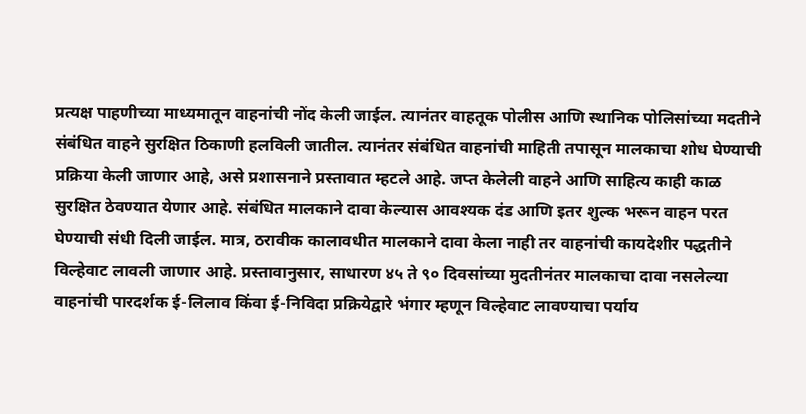प्रत्यक्ष पाहणीच्या माध्यमातून वाहनांची नोंद केली जाईल. त्यानंतर वाहतूक पोलीस आणि स्थानिक पोलिसांच्या मदतीने संबंधित वाहने सुरक्षित ठिकाणी हलविली जातील. त्यानंतर संबंधित वाहनांची माहिती तपासून मालकाचा शोध घेण्याची प्रक्रिया केली जाणार आहे, असे प्रशासनाने प्रस्तावात म्हटले आहे. जप्त केलेली वाहने आणि साहित्य काही काळ सुरक्षित ठेवण्यात येणार आहे. संबंधित मालकाने दावा केल्यास आवश्यक दंड आणि इतर शुल्क भरून वाहन परत घेण्याची संधी दिली जाईल. मात्र, ठरावीक कालावधीत मालकाने दावा केला नाही तर वाहनांची कायदेशीर पद्धतीने विल्हेवाट लावली जाणार आहे. प्रस्तावानुसार, साधारण ४५ ते ९० दिवसांच्या मुदतीनंतर मालकाचा दावा नसलेल्या वाहनांची पारदर्शक ई-लिलाव किंवा ई-निविदा प्रक्रियेद्वारे भंगार म्हणून विल्हेवाट लावण्याचा पर्याय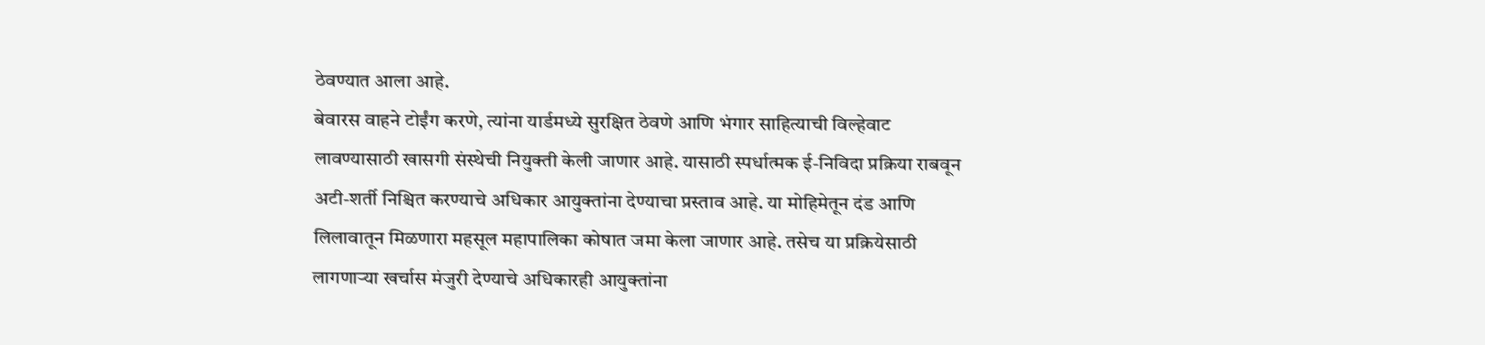ठेवण्यात आला आहे.
बेवारस वाहने टोईंग करणे, त्यांना यार्डमध्ये सुरक्षित ठेवणे आणि भंगार साहित्याची विल्हेवाट लावण्यासाठी खासगी संस्थेची नियुक्ती केली जाणार आहे. यासाठी स्पर्धात्मक ई-निविदा प्रक्रिया राबवून अटी-शर्ती निश्चित करण्याचे अधिकार आयुक्तांना देण्याचा प्रस्ताव आहे. या मोहिमेतून दंड आणि लिलावातून मिळणारा महसूल महापालिका कोषात जमा केला जाणार आहे. तसेच या प्रक्रियेसाठी लागणाऱ्या खर्चास मंजुरी देण्याचे अधिकारही आयुक्तांना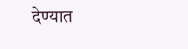देण्यात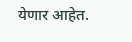येणार आहेत.